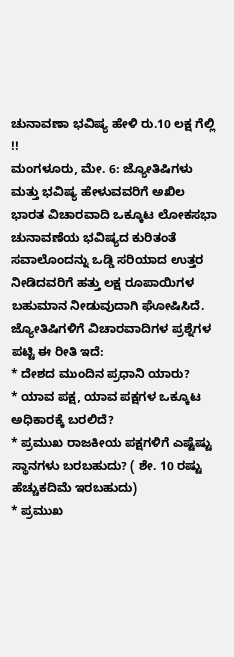ಚುನಾವಣಾ ಭವಿಷ್ಯ ಹೇಳಿ ರು.10 ಲಕ್ಷ ಗೆಲ್ಲಿ !!
ಮಂಗಳೂರು, ಮೇ. 6: ಜ್ಯೋತಿಷಿಗಳು ಮತ್ತು ಭವಿಷ್ಯ ಹೇಳುವವರಿಗೆ ಅಖಿಲ ಭಾರತ ವಿಚಾರವಾದಿ ಒಕ್ಕೂಟ ಲೋಕಸಭಾ ಚುನಾವಣೆಯ ಭವಿಷ್ಯದ ಕುರಿತಂತೆ ಸವಾಲೊಂದನ್ನು ಒಡ್ಡಿ ಸರಿಯಾದ ಉತ್ತರ ನೀಡಿದವರಿಗೆ ಹತ್ತು ಲಕ್ಷ ರೂಪಾಯಿಗಳ ಬಹುಮಾನ ನೀಡುವುದಾಗಿ ಘೋಷಿಸಿದೆ.
ಜ್ಯೋತಿಷಿಗಳಿಗೆ ವಿಚಾರವಾದಿಗಳ ಪ್ರಶ್ನೆಗಳ ಪಟ್ಟಿ ಈ ರೀತಿ ಇದೆ:
* ದೇಶದ ಮುಂದಿನ ಪ್ರಧಾನಿ ಯಾರು?
* ಯಾವ ಪಕ್ಷ, ಯಾವ ಪಕ್ಷಗಳ ಒಕ್ಕೂಟ ಅಧಿಕಾರಕ್ಕೆ ಬರಲಿದೆ?
* ಪ್ರಮುಖ ರಾಜಕೀಯ ಪಕ್ಷಗಳಿಗೆ ಎಷ್ಟೆಷ್ಟು ಸ್ಥಾನಗಳು ಬರಬಹುದು? ( ಶೇ. 10 ರಷ್ಟು ಹೆಚ್ಚುಕದಿಮೆ ಇರಬಹುದು)
* ಪ್ರಮುಖ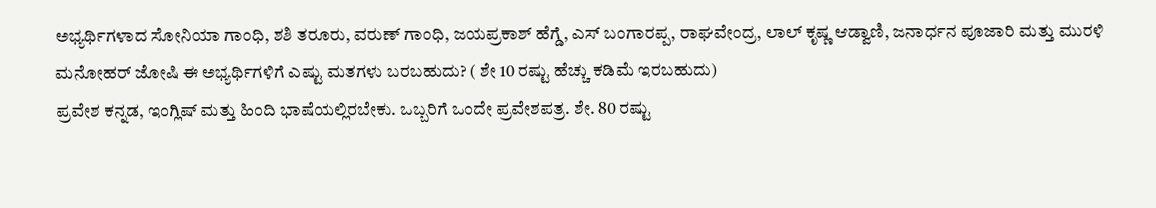ಅಭ್ಯರ್ಥಿಗಳಾದ ಸೋನಿಯಾ ಗಾಂಧಿ, ಶಶಿ ತರೂರು, ವರುಣ್ ಗಾಂಧಿ, ಜಯಪ್ರಕಾಶ್ ಹೆಗ್ಡೆ, ಎಸ್ ಬಂಗಾರಪ್ಪ, ರಾಘವೇಂದ್ರ, ಲಾಲ್ ಕೃಷ್ಣ ಆಡ್ವಾಣಿ, ಜನಾರ್ಧನ ಪೂಜಾರಿ ಮತ್ತು ಮುರಳಿ ಮನೋಹರ್ ಜೋಷಿ ಈ ಅಭ್ಯರ್ಥಿಗಳಿಗೆ ಎಷ್ಟು ಮತಗಳು ಬರಬಹುದು? ( ಶೇ 10 ರಷ್ಟು ಹೆಚ್ಚು ಕಡಿಮೆ ಇರಬಹುದು)
ಪ್ರವೇಶ ಕನ್ನಡ, ಇಂಗ್ಲಿಷ್ ಮತ್ತು ಹಿಂದಿ ಭಾಷೆಯಲ್ಲಿರಬೇಕು. ಒಬ್ಬರಿಗೆ ಒಂದೇ ಪ್ರವೇಶಪತ್ರ. ಶೇ. 80 ರಷ್ಟು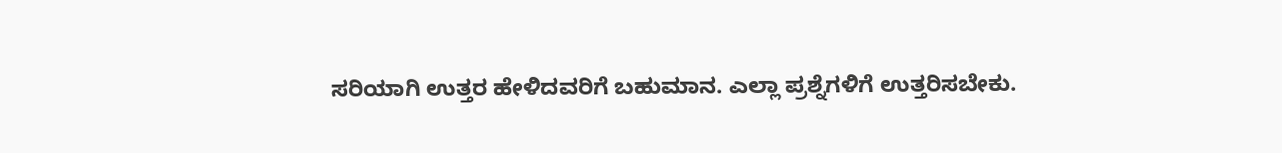ಸರಿಯಾಗಿ ಉತ್ತರ ಹೇಳಿದವರಿಗೆ ಬಹುಮಾನ. ಎಲ್ಲಾ ಪ್ರಶ್ನೆಗಳಿಗೆ ಉತ್ತರಿಸಬೇಕು.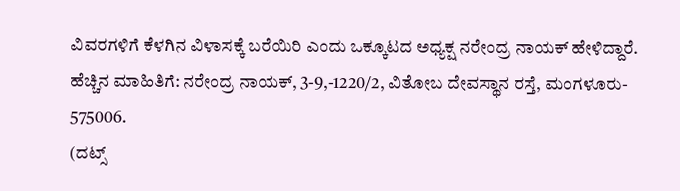ವಿವರಗಳಿಗೆ ಕೆಳಗಿನ ವಿಳಾಸಕ್ಕೆ ಬರೆಯಿರಿ ಎಂದು ಒಕ್ಕೂಟದ ಅಧ್ಯಕ್ಷ ನರೇಂದ್ರ ನಾಯಕ್ ಹೇಳಿದ್ದಾರೆ.
ಹೆಚ್ಚಿನ ಮಾಹಿತಿಗೆ: ನರೇಂದ್ರ ನಾಯಕ್, 3-9,-1220/2, ವಿತೋಬ ದೇವಸ್ಥಾನ ರಸ್ತೆ, ಮಂಗಳೂರು- 575006.
(ದಟ್ಸ್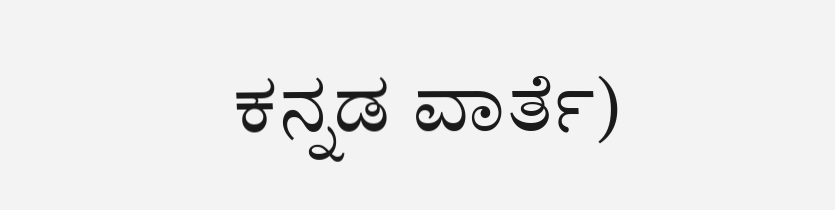ಕನ್ನಡ ವಾರ್ತೆ)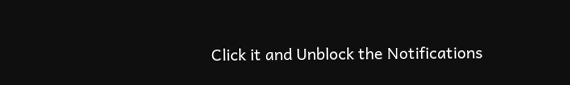Click it and Unblock the Notifications